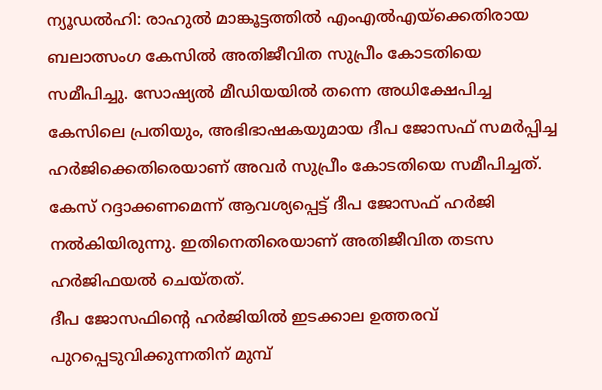ന്യൂഡൽഹി: രാഹുൽ മാങ്കൂട്ടത്തിൽ എംഎൽഎയ്ക്കെതിരായ ബലാത്സംഗ കേസിൽ അതിജീവിത സുപ്രീം കോടതിയെ സമീപിച്ചു. സോഷ്യൽ മീഡിയയിൽ തന്നെ അധിക്ഷേപിച്ച കേസിലെ പ്രതിയും, അഭിഭാഷകയുമായ ദീപ ജോസഫ് സമർപ്പിച്ച ഹർജിക്കെതിരെയാണ് അവർ സുപ്രീം കോടതിയെ സമീപിച്ചത്. കേസ് റദ്ദാക്കണമെന്ന് ആവശ്യപ്പെട്ട് ദീപ ജോസഫ് ഹർജി നൽകിയിരുന്നു. ഇതിനെതിരെയാണ് അതിജീവിത തടസ ഹർജിഫയൽ ചെയ്തത്.
ദീപ ജോസഫിന്റെ ഹർജിയിൽ ഇടക്കാല ഉത്തരവ് പുറപ്പെടുവിക്കുന്നതിന് മുമ്പ്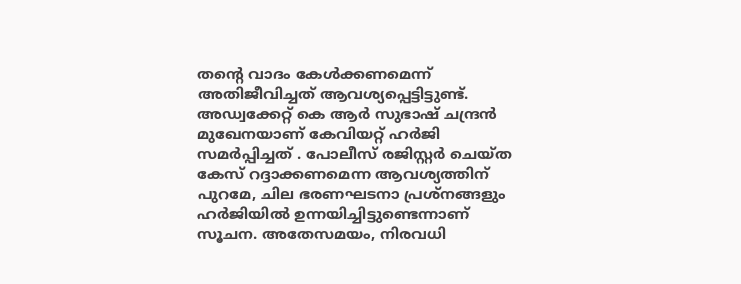തന്റെ വാദം കേൾക്കണമെന്ന് അതിജീവിച്ചത് ആവശ്യപ്പെട്ടിട്ടുണ്ട്. അഡ്വക്കേറ്റ് കെ ആർ സുഭാഷ് ചന്ദ്രൻ മുഖേനയാണ് കേവിയറ്റ് ഹർജി സമർപ്പിച്ചത് . പോലീസ് രജിസ്റ്റർ ചെയ്ത കേസ് റദ്ദാക്കണമെന്ന ആവശ്യത്തിന് പുറമേ, ചില ഭരണഘടനാ പ്രശ്നങ്ങളും ഹർജിയിൽ ഉന്നയിച്ചിട്ടുണ്ടെന്നാണ് സൂചന. അതേസമയം, നിരവധി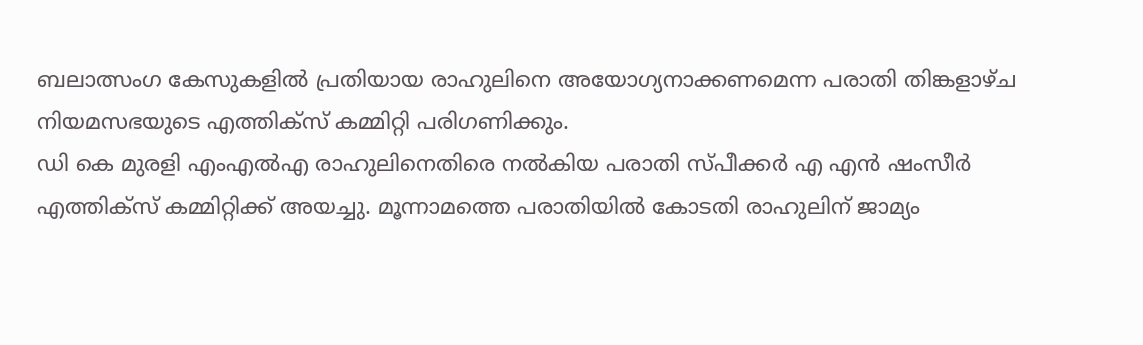ബലാത്സംഗ കേസുകളിൽ പ്രതിയായ രാഹുലിനെ അയോഗ്യനാക്കണമെന്ന പരാതി തിങ്കളാഴ്ച നിയമസഭയുടെ എത്തിക്സ് കമ്മിറ്റി പരിഗണിക്കും.
ഡി കെ മുരളി എംഎൽഎ രാഹുലിനെതിരെ നൽകിയ പരാതി സ്പീക്കർ എ എൻ ഷംസീർ എത്തിക്സ് കമ്മിറ്റിക്ക് അയച്ചു. മൂന്നാമത്തെ പരാതിയിൽ കോടതി രാഹുലിന് ജാമ്യം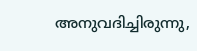അനുവദിച്ചിരുന്നു,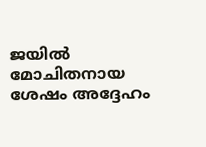ജയിൽ മോചിതനായ ശേഷം അദ്ദേഹം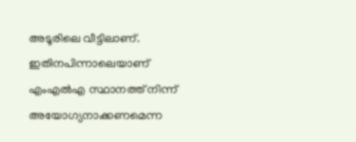അടൂരിലെ വീട്ടിലാണ്. ഇതിനപിന്നാലെയാണ് എംഎൽഎ സ്ഥാനത്ത് നിന്ന് അയോഗ്യനാക്കണമെന്ന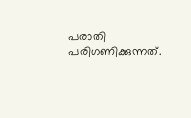പരാതി പരിഗണിക്കുന്നത്.